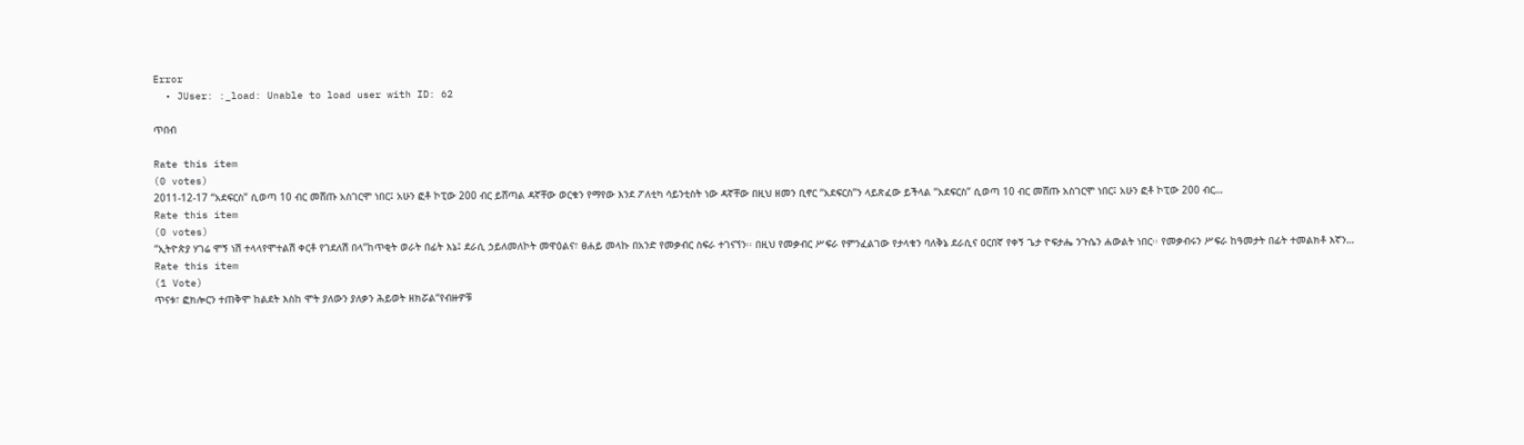Error
  • JUser: :_load: Unable to load user with ID: 62

ጥበብ

Rate this item
(0 votes)
2011-12-17 “አደፍርስ” ሲወጣ 10 ብር መሸጡ አስገርሞ ነበር፤ አሁን ፎቶ ኮፒው 200 ብር ይሸጣል ዳኛቸው ወርቁን የማየው እንደ ፖለቲካ ሳይንቲስት ነው ዳኛቸው በዚህ ዘመን ቢኖር “አደፍርስ”ን ላይጽፈው ይችላል “አደፍርስ” ሲወጣ 10 ብር መሸጡ አስገርሞ ነበር፤ አሁን ፎቶ ኮፒው 200 ብር…
Rate this item
(0 votes)
“ኢትዮጵያ ሃገሬ ሞኝ ነሽ ተላላየሞተልሽ ቀርቶ የገደለሽ በላ”ከጥቂት ወራት በፊት እኔ፤ ደራሲ ኃይለመለኮት መዋዕልና፣ ፀሐይ መላኩ በአንድ የመቃብር ስፍራ ተገናኘን፡፡ በዚህ የመቃብር ሥፍራ የምንፈልገው የታላቁን ባለቅኔ ደራሲና ዐርበኛ የቀኝ ጌታ ዮፍታሔ ንጉሴን ሐውልት ነበር፡፡ የመቃብሩን ሥፍራ ከዓመታት በፊት ተመልክቶ እኛን…
Rate this item
(1 Vote)
ጥናቱ፣ ፎክሎርን ተጠቅሞ ከልደት እስከ ሞት ያለውን ያለቃን ሕይወት ዘክሯል“የብዙዎቹ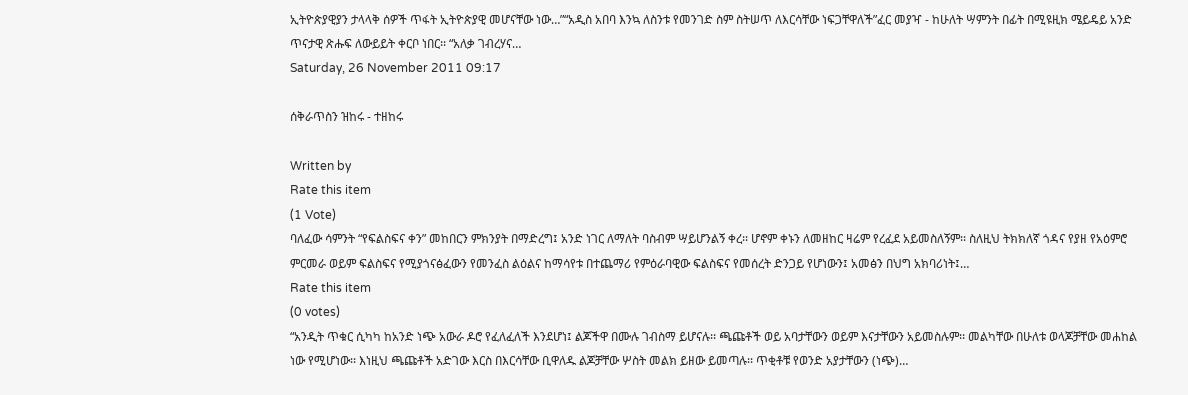ኢትዮጵያዊያን ታላላቅ ሰዎች ጥፋት ኢትዮጵያዊ መሆናቸው ነው…”“አዲስ አበባ እንኳ ለስንቱ የመንገድ ስም ስትሠጥ ለእርሳቸው ነፍጋቸዋለች”ፈር መያዣ - ከሁለት ሣምንት በፊት በሚዩዚክ ሜይዴይ አንድ ጥናታዊ ጽሑፍ ለውይይት ቀርቦ ነበር፡፡ “አለቃ ገብረሃና…
Saturday, 26 November 2011 09:17

ሰቅራጥስን ዝከሩ - ተዘከሩ

Written by
Rate this item
(1 Vote)
ባለፈው ሳምንት “የፍልስፍና ቀን” መከበርን ምክንያት በማድረግ፤ አንድ ነገር ለማለት ባስብም ሣይሆንልኝ ቀረ፡፡ ሆኖም ቀኑን ለመዘከር ዛሬም የረፈደ አይመስለኝም፡፡ ስለዚህ ትክክለኛ ጎዳና የያዘ የአዕምሮ ምርመራ ወይም ፍልስፍና የሚያጎናፅፈውን የመንፈስ ልዕልና ከማሳየቱ በተጨማሪ የምዕራባዊው ፍልስፍና የመሰረት ድንጋይ የሆነውን፤ አመፅን በህግ አክባሪነት፤…
Rate this item
(0 votes)
“አንዲት ጥቁር ሲካካ ከአንድ ነጭ አውራ ዶሮ የፈለፈለች እንደሆነ፤ ልጆችዋ በሙሉ ገብስማ ይሆናሉ፡፡ ጫጩቶች ወይ አባታቸውን ወይም እናታቸውን አይመስሉም፡፡ መልካቸው በሁለቱ ወላጆቻቸው መሐከል ነው የሚሆነው፡፡ እነዚህ ጫጩቶች አድገው እርስ በእርሳቸው ቢዋለዱ ልጆቻቸው ሦስት መልክ ይዘው ይመጣሉ፡፡ ጥቂቶቹ የወንድ አያታቸውን (ነጭ)…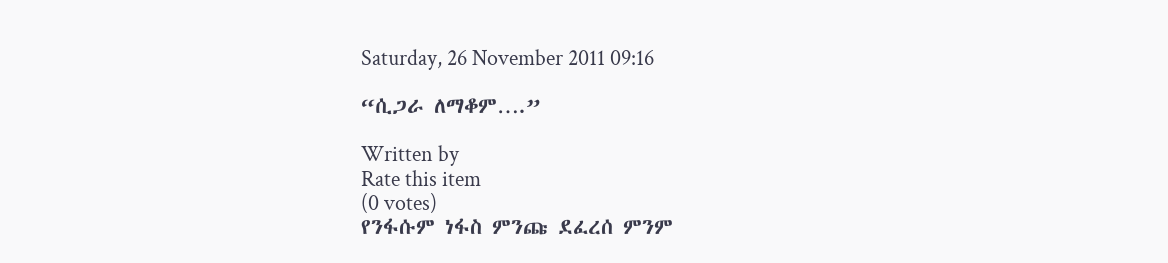Saturday, 26 November 2011 09:16

“ሲጋራ ለማቆም….”

Written by
Rate this item
(0 votes)
የንፋሱም ነፋስ ምንጩ ደፈረሰ ምንም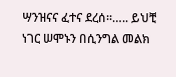ሣንዝናና ፈተና ደረሰ፡፡….. ይህቺ ነገር ሠሞኑን በሲንግል መልክ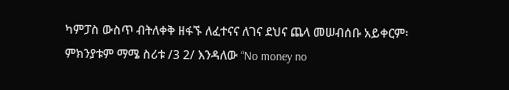ካምፓስ ውስጥ ብትለቀቅ ዘፋኙ ለፈተናና ለገና ደህና ጨላ መሠብሰቡ አይቀርም፡ ምክንያቱም ማሜ ስሪቱ /3 2/ እንዳለው “No money no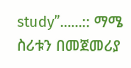study”……:: ማሜ ስሪቱን በመጀመሪያ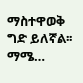ማስተዋወቅ ግድ ይለኛል፡፡ ማሜ…